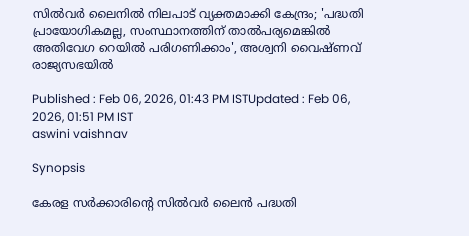സിൽവര്‍ ലൈനിൽ നിലപാട് വ്യക്തമാക്കി കേന്ദ്രം; 'പദ്ധതി പ്രായോഗികമല്ല, സംസ്ഥാനത്തിന് താൽപര്യമെങ്കിൽ അതിവേഗ റെയിൽ പരിഗണിക്കാം', അശ്വനി വൈഷ്ണവ് രാജ്യസഭയിൽ

Published : Feb 06, 2026, 01:43 PM ISTUpdated : Feb 06, 2026, 01:51 PM IST
aswini vaishnav

Synopsis

കേരള സര്‍ക്കാരിന്‍റെ സിൽവര്‍ ലൈൻ പദ്ധതി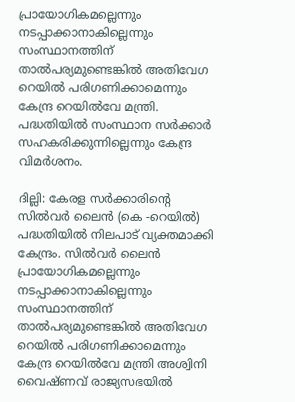പ്രായോഗികമല്ലെന്നും നടപ്പാക്കാനാകില്ലെന്നും സംസ്ഥാനത്തിന് താൽപര്യമുണ്ടെങ്കിൽ അതിവേഗ റെയിൽ പരിഗണിക്കാമെന്നും കേന്ദ്ര റെയിൽവേ മന്ത്രി.  പദ്ധതിയിൽ സംസ്ഥാന സര്‍ക്കാര്‍ സഹകരിക്കുന്നില്ലെന്നും കേന്ദ്ര വിമര്‍ശനം.

ദില്ലി: കേരള സര്‍ക്കാരിന്‍റെ സിൽവര്‍ ലൈൻ (കെ -റെയിൽ) പദ്ധതിയിൽ നിലപാട് വ്യക്തമാക്കി കേന്ദ്രം. സിൽവര്‍ ലൈൻ പ്രായോഗികമല്ലെന്നും നടപ്പാക്കാനാകില്ലെന്നും സംസ്ഥാനത്തിന് താൽപര്യമുണ്ടെങ്കിൽ അതിവേഗ റെയിൽ പരിഗണിക്കാമെന്നും കേന്ദ്ര റെയിൽവേ മന്ത്രി അശ്വിനി വൈഷ്ണവ് രാജ്യസഭയിൽ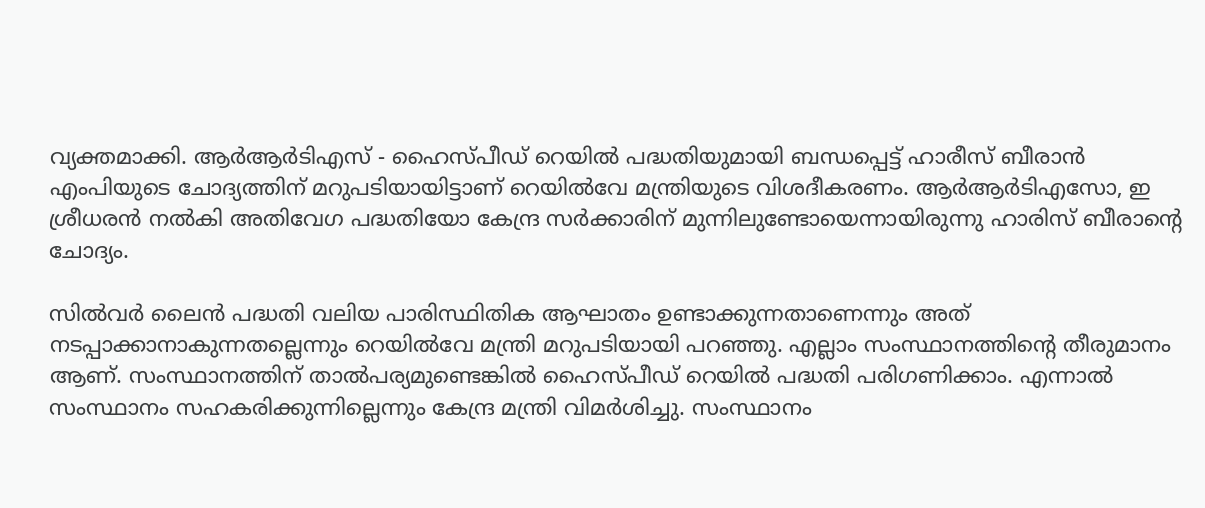വ്യക്തമാക്കി. ആർആർടിഎസ് - ഹൈസ്പീഡ് റെയിൽ പദ്ധതിയുമായി ബന്ധപ്പെട്ട് ഹാരീസ് ബീരാൻ എംപിയുടെ ചോദ്യത്തിന് മറുപടിയായിട്ടാണ് റെയിൽവേ മന്ത്രിയുടെ വിശദീകരണം. ആർആർടിഎസോ, ഇ ശ്രീധരൻ നൽകി അതിവേഗ പദ്ധതിയോ കേന്ദ്ര സർക്കാരിന് മുന്നിലുണ്ടോയെന്നായിരുന്നു ഹാരിസ് ബീരാന്‍റെ ചോദ്യം.

സിൽവർ ലൈൻ പദ്ധതി വലിയ പാരിസ്ഥിതിക ആഘാതം ഉണ്ടാക്കുന്നതാണെന്നും അത് നടപ്പാക്കാനാകുന്നതല്ലെന്നും റെയിൽവേ മന്ത്രി മറുപടിയായി പറഞ്ഞു. എല്ലാം സംസ്ഥാനത്തിന്‍റെ തീരുമാനം ആണ്. സംസ്ഥാനത്തിന് താൽപര്യമുണ്ടെങ്കിൽ ഹൈസ്പീഡ് റെയിൽ പദ്ധതി പരിഗണിക്കാം. എന്നാൽ സംസ്ഥാനം സഹകരിക്കുന്നില്ലെന്നും കേന്ദ്ര മന്ത്രി വിമര്‍ശിച്ചു. സംസ്ഥാനം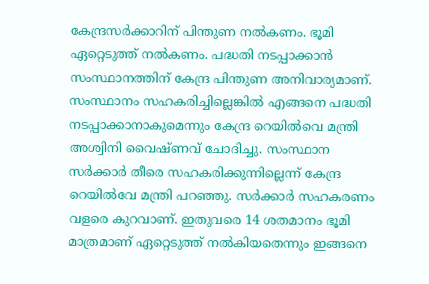കേന്ദ്രസർക്കാറിന് പിന്തുണ നൽകണം. ഭൂമി ഏറ്റെടുത്ത് നൽകണം. പദ്ധതി നടപ്പാക്കാൻ സംസ്ഥാനത്തിന് കേന്ദ്ര പിന്തുണ അനിവാര്യമാണ്. സംസ്ഥാനം സഹകരിച്ചില്ലെങ്കിൽ എങ്ങനെ പദ്ധതി നടപ്പാക്കാനാകുമെന്നും കേന്ദ്ര റെയിൽവെ മന്ത്രി അശ്വിനി വൈഷ്ണവ് ചോദിച്ചു. സംസ്ഥാന സർക്കാർ തീരെ സഹകരിക്കുന്നില്ലെന്ന് കേന്ദ്ര റെയിൽവേ മന്ത്രി പറഞ്ഞു. സർക്കാർ സഹകരണം വളരെ കുറവാണ്. ഇതുവരെ 14 ശതമാനം ഭൂമി മാത്രമാണ് ഏറ്റെടുത്ത് നൽകിയതെന്നും ഇങ്ങനെ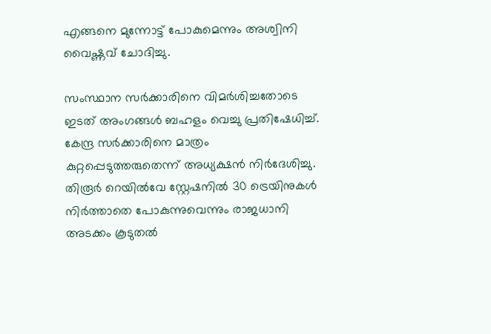എങ്ങനെ മുന്നോട്ട് പോകുമെന്നും അശ്വിനി വൈഷ്ണവ് ചോദിച്ചു.

സംസ്ഥാന സര്‍ക്കാരിനെ വിമര്‍ശിച്ചതോടെ ഇടത് അംഗങ്ങൾ ബഹളം വെച്ചു പ്രതിഷേധിച്ച്. കേന്ദ്ര സർക്കാരിനെ മാത്രം കുറ്റപ്പെടുത്തരുതെന്ന് അധ്യക്ഷൻ നിർദേശിച്ചു. തിരൂർ റെയിൽവേ സ്റ്റേഷനിൽ 30 ട്രെയിനുകൾ നിർത്താതെ പോകുന്നുവെന്നും രാജധാനി അടക്കം കൂടുതൽ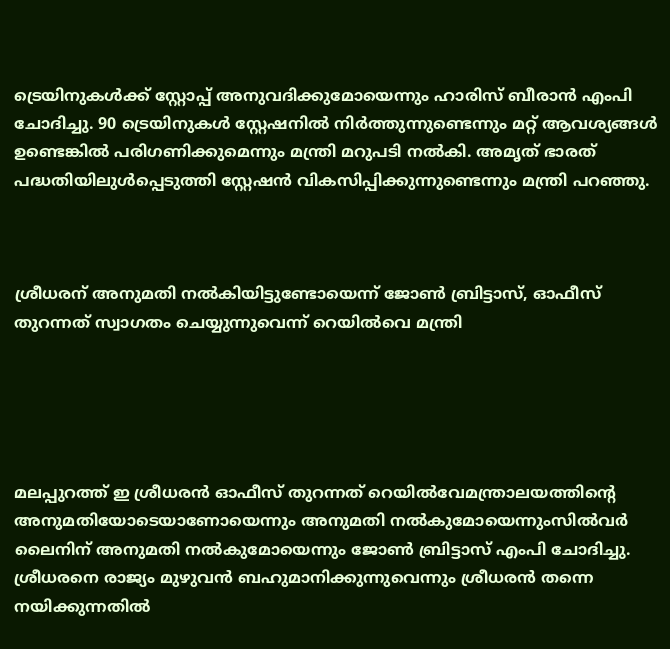ട്രെയിനുകൾക്ക് സ്റ്റോപ്പ് അനുവദിക്കുമോയെന്നും ഹാരിസ് ബീരാൻ എംപി ചോദിച്ചു. 90 ട്രെയിനുകൾ സ്റ്റേഷനിൽ നി‍ർത്തുന്നുണ്ടെന്നും മറ്റ് ആവശ്യങ്ങൾ ഉണ്ടെങ്കിൽ പരിഗണിക്കുമെന്നും മന്ത്രി മറുപടി നൽകി. അമൃത് ഭാരത് പദ്ധതിയിലുൾപ്പെടുത്തി സ്റ്റേഷൻ വികസിപ്പിക്കുന്നുണ്ടെന്നും മന്ത്രി പറഞ്ഞു.



ശ്രീധരന് അനുമതി നൽകിയിട്ടുണ്ടോയെന്ന് ജോണ്‍ ബ്രിട്ടാസ്, ഓഫീസ് തുറന്നത് സ്വാഗതം ചെയ്യുന്നുവെന്ന് റെയിൽവെ മന്ത്രി





മലപ്പുറത്ത് ഇ ശ്രീധരൻ ഓഫീസ് തുറന്നത് റെയിൽവേമന്ത്രാലയത്തിന്‍റെ അനുമതിയോടെയാണോയെന്നും അനുമതി നൽകുമോയെന്നുംസിൽവർ ലൈനിന് അനുമതി നൽകുമോയെന്നും ജോണ്‍ ബ്രിട്ടാസ് എംപി ചോദിച്ചു. ശ്രീധരനെ രാജ്യം മുഴുവൻ ബഹുമാനിക്കുന്നുവെന്നും ശ്രീധരൻ തന്നെ നയിക്കുന്നതിൽ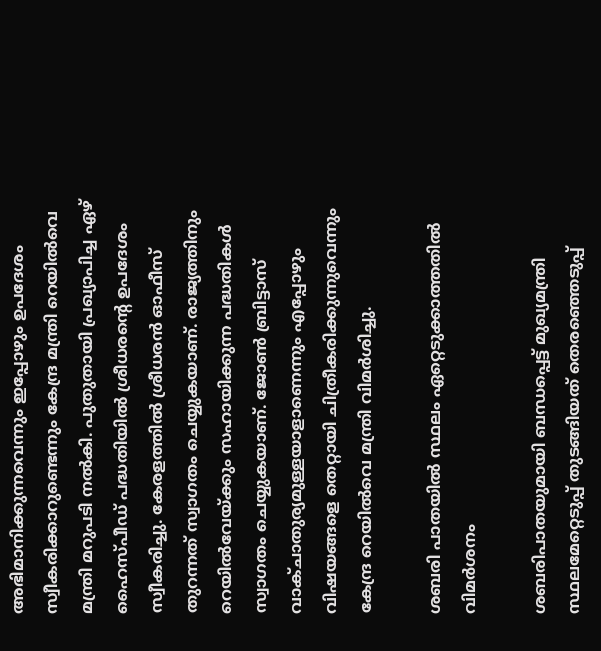അഭിമാനിക്കുന്നവെന്നും ഇപ്പോഴും ഉപദേശം സ്വീകരിക്കാറുണ്ടെന്നും കേന്ദ്ര മന്ത്രി റെയിൽവെ മന്ത്രി മറുപടി നൽകി. പുതുതായി പ്രഖ്യാപിച്ച ഏഴ് ഹൈസ്പീഡ് പദ്ധതിയിൽ ശ്രീധരന്‍റെ ഉപദേശം സ്വീകരിച്ചു. കേരളത്തിൽ ശ്രീധരൻ ഓഫീസ് തുറന്നത് സ്വാഗതം ചെയ്യുകയാണ്. രാജ്യത്തിനും റെയിൽവേയ്ക്കും സഹായിക്കുന്ന പദ്ധതികൾ സ്വാഗതം ചെയ്യുകയാണ്. ജോൺ ബ്രിട്ടാസ് വാക്ചാതുര്യമുള്ളയാളാണെന്നും എപ്പോഴും വിഷയങ്ങളെ തെറ്റായി ചിത്രീകരിക്കുന്നുവെന്നും കേന്ദ്ര റെയിൽവെ മന്ത്രി വിമര്‍ശിച്ചു.

ശബരി പാതയിൽ സ്ഥലം ഏറ്റെടുക്കാത്തതിൽ വിമര്‍ശനം

ശബരിപാതയുമായി ബന്ധപ്പെട്ട് മുഖ്യമന്ത്രി സ്ഥലമേറ്റെടുപ്പ് തുടങ്ങിയത് തെരഞ്ഞെടുപ്പ്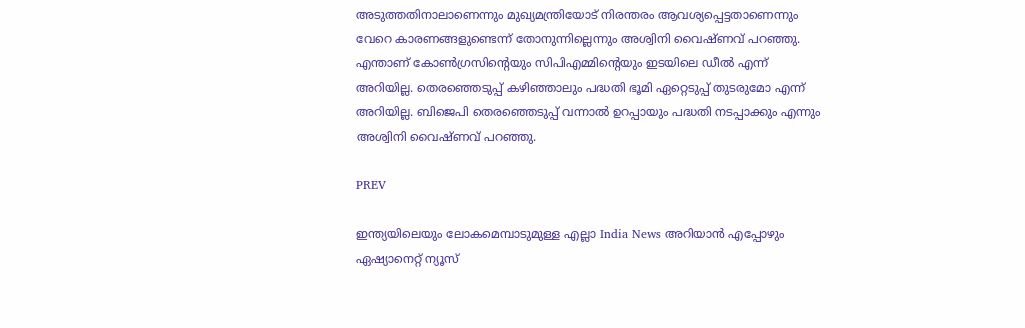അടുത്തതിനാലാണെന്നും മുഖ്യമന്ത്രിയോട് നിരന്തരം ആവശ്യപ്പെട്ടതാണെന്നും വേറെ കാരണങ്ങളുണ്ടെന്ന് തോനുന്നില്ലെന്നും അശ്വിനി വൈഷ്ണവ് പറഞ്ഞു. എന്താണ് കോൺഗ്രസിന്റെയും സിപിഎമ്മിന്‍റെയും ഇടയിലെ ഡീൽ എന്ന് അറിയില്ല. തെരഞ്ഞെടുപ്പ് കഴിഞ്ഞാലും പദ്ധതി ഭൂമി ഏറ്റെടുപ്പ് തുടരുമോ എന്ന് അറിയില്ല. ബിജെപി തെരഞ്ഞെടുപ്പ് വന്നാൽ ഉറപ്പായും പദ്ധതി നടപ്പാക്കും എന്നും അശ്വിനി വൈഷ്ണവ് പറഞ്ഞു.

PREV

ഇന്ത്യയിലെയും ലോകമെമ്പാടുമുള്ള എല്ലാ India News അറിയാൻ എപ്പോഴും ഏഷ്യാനെറ്റ് ന്യൂസ്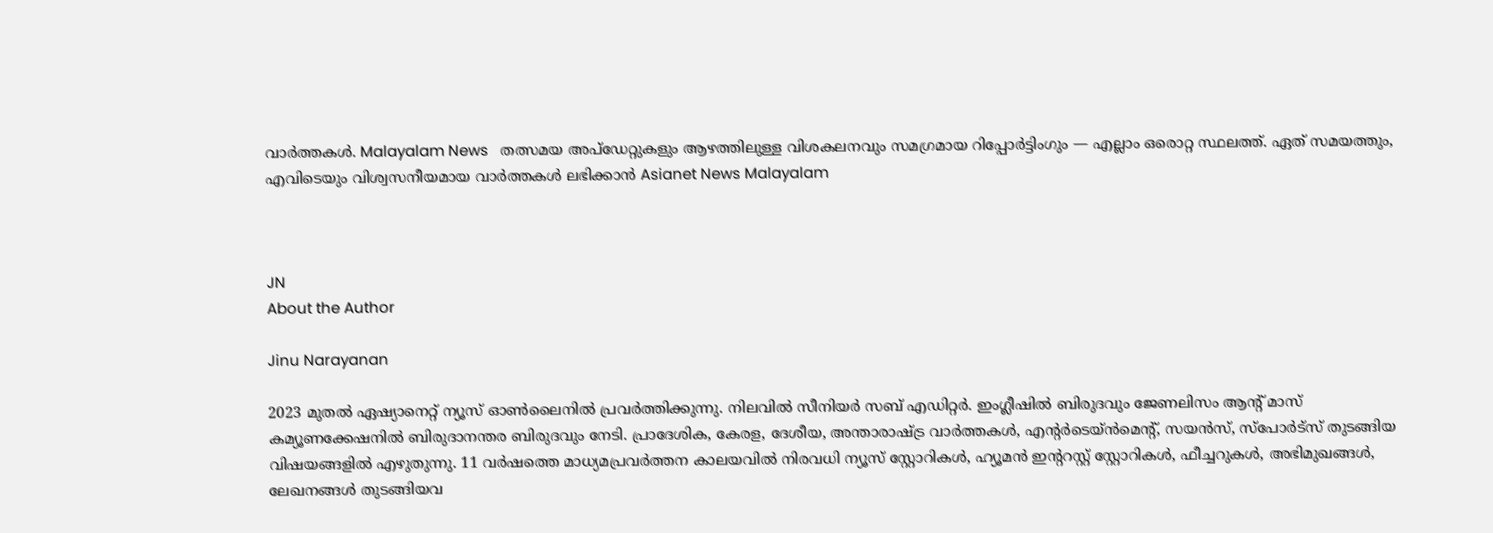വാർത്തകൾ. Malayalam News   തത്സമയ അപ്‌ഡേറ്റുകളും ആഴത്തിലുള്ള വിശകലനവും സമഗ്രമായ റിപ്പോർട്ടിംഗും — എല്ലാം ഒരൊറ്റ സ്ഥലത്ത്. ഏത് സമയത്തും, എവിടെയും വിശ്വസനീയമായ വാർത്തകൾ ലഭിക്കാൻ Asianet News Malayalam



JN
About the Author

Jinu Narayanan

2023 മുതൽ ഏഷ്യാനെറ്റ് ന്യൂസ് ഓണ്‍ലൈനിൽ പ്രവര്‍ത്തിക്കുന്നു. നിലവിൽ സീനിയര്‍ സബ് എഡിറ്റര്‍. ഇംഗ്ലീഷിൽ ബിരുദവും ജേണലിസം ആന്‍റ് മാസ് കമ്യൂണക്കേഷനിൽ ബിരുദാനന്തര ബിരുദവും നേടി. പ്രാദേശിക, കേരള, ദേശീയ, അന്താരാഷ്ട്ര വാര്‍ത്തകള്‍, എന്റർടെയ്ൻമെൻ്റ്, സയൻസ്, സ്പോര്‍ട്സ് തുടങ്ങിയ വിഷയങ്ങളിൽ എഴുതുന്നു. 11 വര്‍ഷത്തെ മാധ്യമപ്രവര്‍ത്തന കാലയവിൽ നിരവധി ന്യൂസ് സ്റ്റോറികള്‍, ഹ്യൂമൻ ഇന്‍ററസ്റ്റ് സ്റ്റോറികള്‍, ഫീച്ചറുകള്‍, അഭിമുഖങ്ങള്‍, ലേഖനങ്ങള്‍ തുടങ്ങിയവ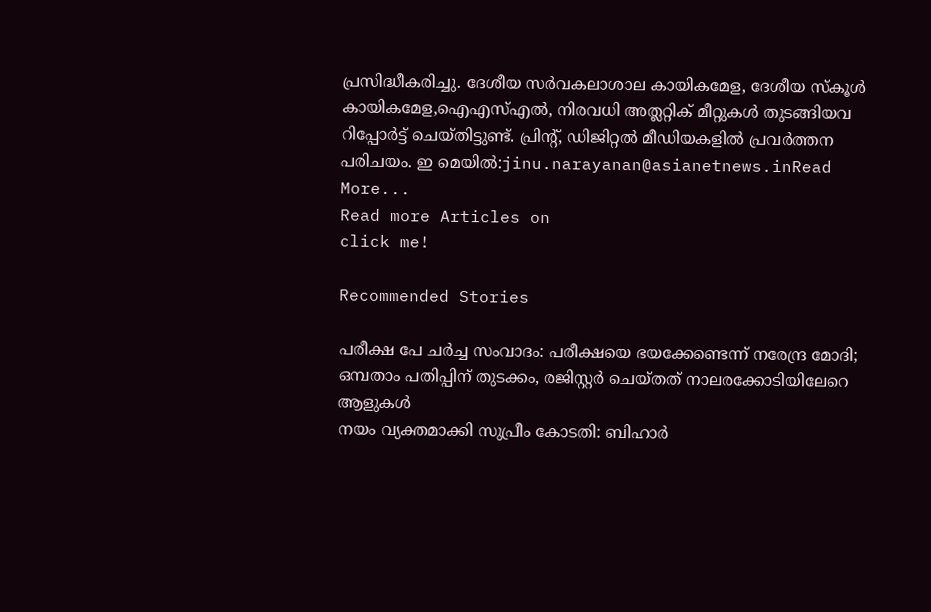പ്രസിദ്ധീകരിച്ചു. ദേശീയ സര്‍വകലാശാല കായികമേള, ദേശീയ സ്കൂള്‍ കായികമേള,ഐഎസ്എൽ, നിരവധി അത്ലറ്റിക് മീറ്റുകള്‍ തുടങ്ങിയവ റിപ്പോര്‍ട്ട് ചെയ്തിട്ടുണ്ട്. പ്രിന്‍റ്, ഡിജിറ്റൽ മീഡിയകളിൽ പ്രവര്‍ത്തന പരിചയം. ഇ മെയിൽ:jinu.narayanan@asianetnews.inRead More...
Read more Articles on
click me!

Recommended Stories

പരീക്ഷ പേ ചർച്ച സംവാദം: പരീക്ഷയെ ഭയക്കേണ്ടെന്ന് നരേന്ദ്ര മോദി; ഒമ്പതാം പതിപ്പിന് തുടക്കം, രജിസ്റ്റർ ചെയ്തത് നാലരക്കോടിയിലേറെ ആളുകൾ
നയം വ്യക്തമാക്കി സുപ്രീം കോടതി: ബിഹാർ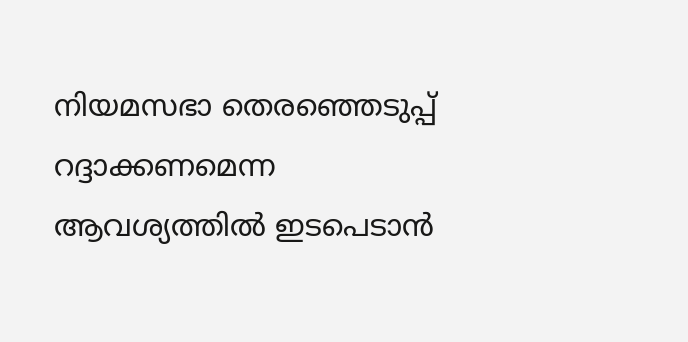നിയമസഭാ തെരഞ്ഞെടുപ്പ് റദ്ദാക്കണമെന്ന ആവശ്യത്തിൽ ഇടപെടാൻ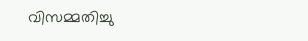വിസമ്മതിച്ചു